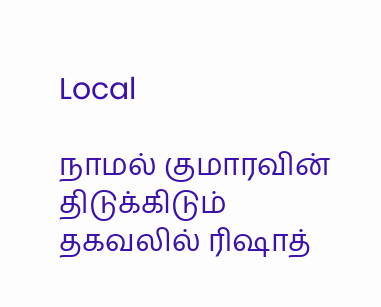Local

நாமல் குமாரவின் திடுக்கிடும் தகவலில் ரிஷாத்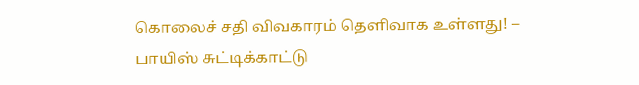கொலைச் சதி விவகாரம் தெளிவாக உள்ளது! – பாயிஸ் சுட்டிக்காட்டு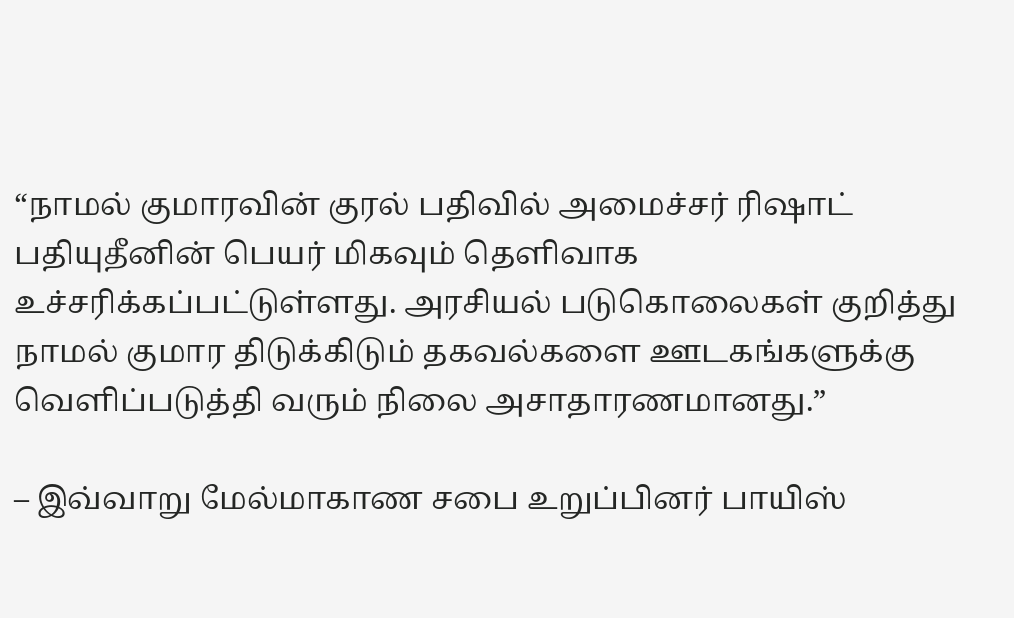“நாமல் குமாரவின் குரல் பதிவில் அமைச்சர் ரிஷாட் பதியுதீனின் பெயர் மிகவும் தெளிவாக உச்சரிக்கப்பட்டுள்ளது. அரசியல் படுகொலைகள் குறித்து நாமல் குமார திடுக்கிடும் தகவல்களை ஊடகங்களுக்கு வெளிப்படுத்தி வரும் நிலை அசாதாரணமானது.”

– இவ்வாறு மேல்மாகாண சபை உறுப்பினர் பாயிஸ்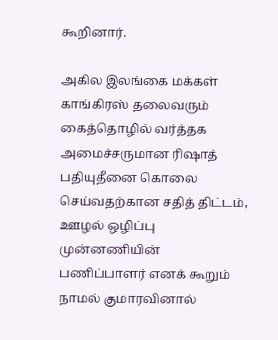கூறினார்.

அகில இலங்கை மக்கள் காங்கிரஸ் தலைவரும் கைத்தொழில் வர்த்தக அமைச்சருமான ரிஷாத் பதியுதீனை கொலை செய்வதற்கான சதித் திட்டம், ஊழல் ஒழிப்பு முன்னணியின் பணிப்பாளர் எனக் கூறும் நாமல் குமாரவினால்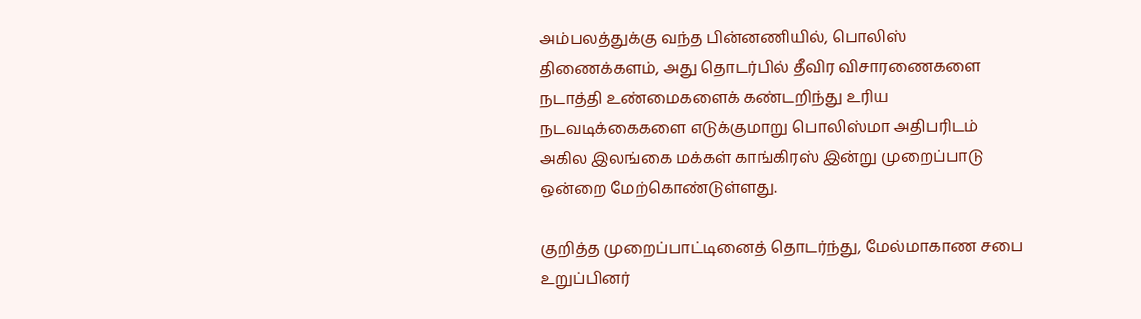அம்பலத்துக்கு வந்த பின்னணியில், பொலிஸ் திணைக்களம், அது தொடர்பில் தீவிர விசாரணைகளை நடாத்தி உண்மைகளைக் கண்டறிந்து உரிய நடவடிக்கைகளை எடுக்குமாறு பொலிஸ்மா அதிபரிடம் அகில இலங்கை மக்கள் காங்கிரஸ் இன்று முறைப்பாடு ஒன்றை மேற்கொண்டுள்ளது.

குறித்த முறைப்பாட்டினைத் தொடர்ந்து, மேல்மாகாண சபை உறுப்பினர்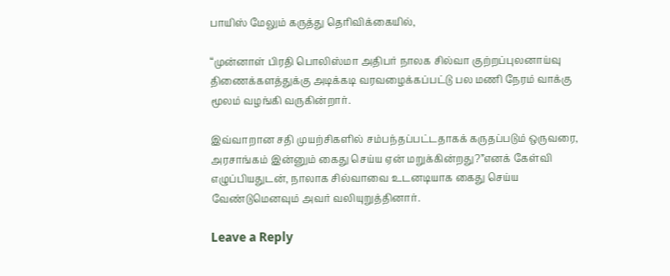பாயிஸ் மேலும் கருத்து தெரிவிக்கையில்,

“முன்னாள் பிரதி பொலிஸ்மா அதிபர் நாலக சில்வா குற்றப்புலனாய்வு திணைக்களத்துக்கு அடிக்கடி வரவழைக்கப்பட்டு பல மணி நேரம் வாக்கு மூலம் வழங்கி வருகின்றார்.

இவ்வாறான சதி முயற்சிகளில் சம்பந்தப்பட்டதாகக் கருதப்படும் ஒருவரை, அரசாங்கம் இன்னும் கைது செய்ய ஏன் மறுக்கின்றது?”எனக் கேள்வி எழுப்பியதுடன், நாலாக சில்வாவை உடனடியாக கைது செய்ய வேண்டுமெனவும் அவர் வலியுறுத்தினார்.

Leave a Reply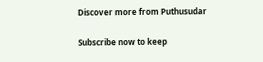Discover more from Puthusudar

Subscribe now to keep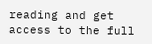reading and get access to the full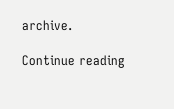archive.

Continue reading